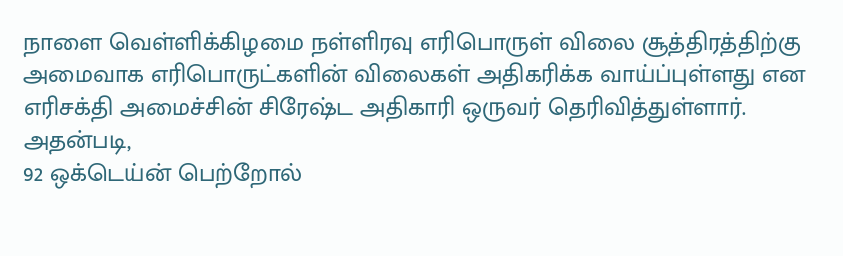நாளை வெள்ளிக்கிழமை நள்ளிரவு எரிபொருள் விலை சூத்திரத்திற்கு அமைவாக எரிபொருட்களின் விலைகள் அதிகரிக்க வாய்ப்புள்ளது என எரிசக்தி அமைச்சின் சிரேஷ்ட அதிகாரி ஒருவர் தெரிவித்துள்ளார்.
அதன்படி,
92 ஒக்டெய்ன் பெற்றோல்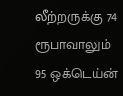லீற்றருக்கு 74 ரூபாவாலும்
95 ஒக்டெய்ன்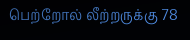பெற்றோல் லீற்றருக்கு 78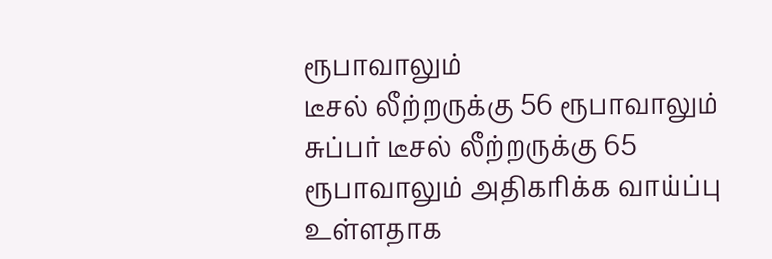ரூபாவாலும்
டீசல் லீற்றருக்கு 56 ரூபாவாலும்
சுப்பர் டீசல் லீற்றருக்கு 65 ரூபாவாலும் அதிகரிக்க வாய்ப்பு உள்ளதாக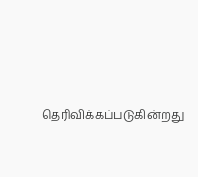தெரிவிக்கப்படுகின்றது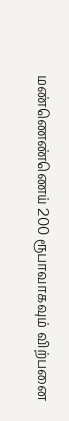மண்ணெண்ணெய் 200 ரூபாவாகவும் விற்பனை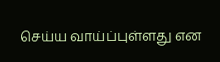செய்ய வாய்ப்புள்ளது என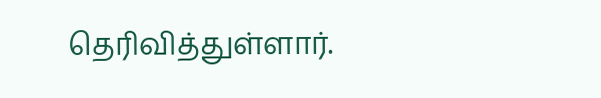தெரிவித்துள்ளார்.